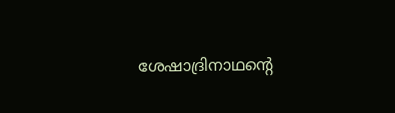ശേഷാദ്രിനാഥന്റെ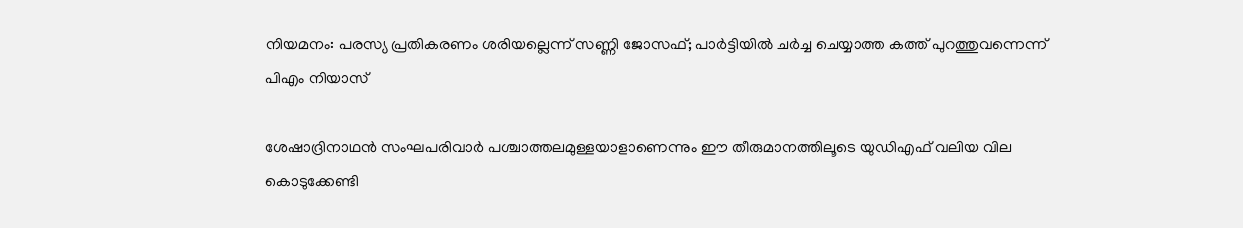നിയമനം: പരസ്യ പ്രതികരണം ശരിയല്ലെന്ന് സണ്ണി ജോസഫ്; പാര്‍ട്ടിയില്‍ ചര്‍ച്ച ചെയ്യാത്ത കത്ത് പുറത്തുവന്നെന്ന് പിഎം നിയാസ്

ശേഷാദ്രിനാഥന്‍ സംഘപരിവാര്‍ പശ്ചാത്തലമുള്ളയാളാണെന്നും ഈ തീരുമാനത്തിലൂടെ യുഡിഎഫ് വലിയ വില കൊടുക്കേണ്ടി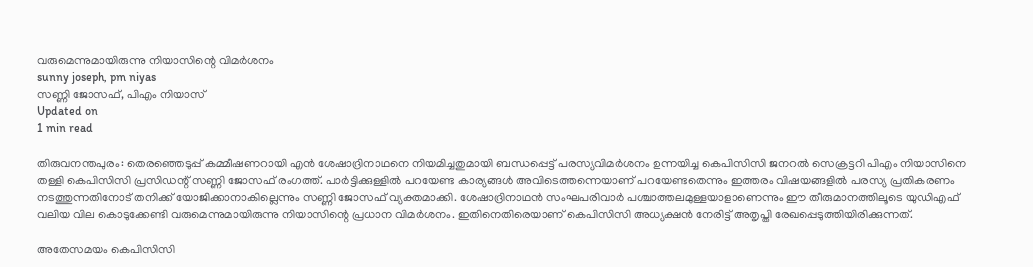വരുമെന്നുമായിരുന്നു നിയാസിന്റെ വിമര്‍ശനം
sunny joseph, pm niyas
സണ്ണി ജോസഫ്, പിഎം നിയാസ്
Updated on
1 min read

തിരുവനന്തപുരം: തെരഞ്ഞെടുപ്പ് കമ്മീഷണറായി എന്‍ ശേഷാദ്രിനാഥനെ നിയമിച്ചതുമായി ബന്ധപ്പെട്ട് പരസ്യവിമര്‍ശനം ഉന്നയിച്ച കെപിസിസി ജനറല്‍ സെക്രട്ടറി പിഎം നിയാസിനെ തള്ളി കെപിസിസി പ്രസിഡന്റ് സണ്ണി ജോസഫ് രംഗത്ത്. പാര്‍ട്ടിക്കുള്ളില്‍ പറയേണ്ട കാര്യങ്ങള്‍ അവിടെത്തന്നെയാണ് പറയേണ്ടതെന്നും ഇത്തരം വിഷയങ്ങളില്‍ പരസ്യ പ്രതികരണം നടത്തുന്നതിനോട് തനിക്ക് യോജിക്കാനാകില്ലെന്നും സണ്ണി ജോസഫ് വ്യക്തമാക്കി. ശേഷാദ്രിനാഥന്‍ സംഘപരിവാര്‍ പശ്ചാത്തലമുള്ളയാളാണെന്നും ഈ തീരുമാനത്തിലൂടെ യുഡിഎഫ് വലിയ വില കൊടുക്കേണ്ടി വരുമെന്നുമായിരുന്നു നിയാസിന്റെ പ്രധാന വിമര്‍ശനം. ഇതിനെതിരെയാണ് കെപിസിസി അധ്യക്ഷന്‍ നേരിട്ട് അതൃപ്തി രേഖപ്പെടുത്തിയിരിക്കുന്നത്.

അതേസമയം കെപിസിസി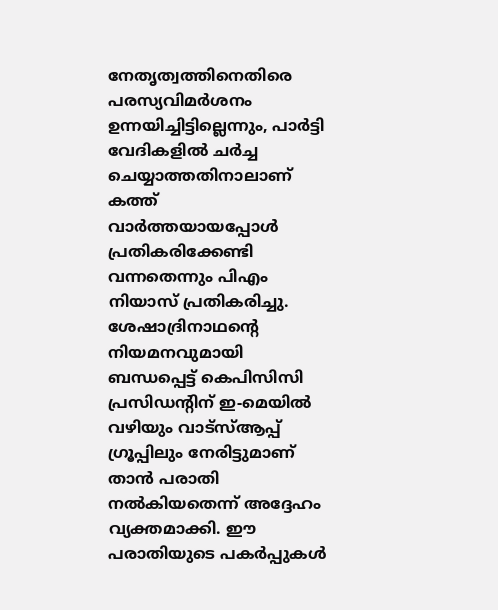നേതൃത്വത്തിനെതിരെ പരസ്യവിമര്‍ശനം ഉന്നയിച്ചിട്ടില്ലെന്നും, പാര്‍ട്ടി വേദികളില്‍ ചര്‍ച്ച ചെയ്യാത്തതിനാലാണ് കത്ത് വാര്‍ത്തയായപ്പോള്‍ പ്രതികരിക്കേണ്ടി വന്നതെന്നും പിഎം നിയാസ് പ്രതികരിച്ചു. ശേഷാദ്രിനാഥന്റെ നിയമനവുമായി ബന്ധപ്പെട്ട് കെപിസിസി പ്രസിഡന്റിന് ഇ-മെയില്‍ വഴിയും വാട്‌സ്ആപ്പ് ഗ്രൂപ്പിലും നേരിട്ടുമാണ് താന്‍ പരാതി നല്‍കിയതെന്ന് അദ്ദേഹം വ്യക്തമാക്കി. ഈ പരാതിയുടെ പകര്‍പ്പുകള്‍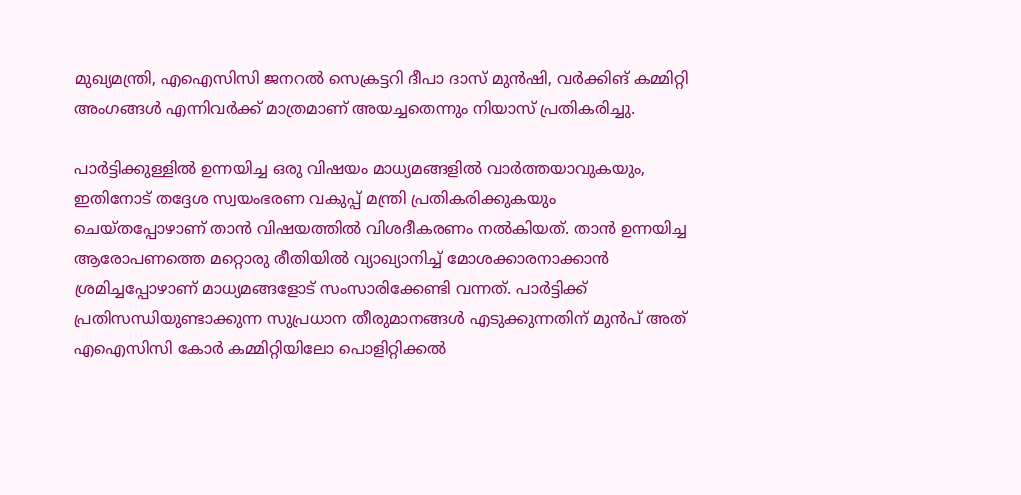മുഖ്യമന്ത്രി, എഐസിസി ജനറല്‍ സെക്രട്ടറി ദീപാ ദാസ് മുന്‍ഷി, വര്‍ക്കിങ് കമ്മിറ്റി അംഗങ്ങള്‍ എന്നിവര്‍ക്ക് മാത്രമാണ് അയച്ചതെന്നും നിയാസ് പ്രതികരിച്ചു.

പാര്‍ട്ടിക്കുള്ളില്‍ ഉന്നയിച്ച ഒരു വിഷയം മാധ്യമങ്ങളില്‍ വാര്‍ത്തയാവുകയും, ഇതിനോട് തദ്ദേശ സ്വയംഭരണ വകുപ്പ് മന്ത്രി പ്രതികരിക്കുകയും ചെയ്തപ്പോഴാണ് താന്‍ വിഷയത്തില്‍ വിശദീകരണം നല്‍കിയത്. താന്‍ ഉന്നയിച്ച ആരോപണത്തെ മറ്റൊരു രീതിയില്‍ വ്യാഖ്യാനിച്ച് മോശക്കാരനാക്കാന്‍ ശ്രമിച്ചപ്പോഴാണ് മാധ്യമങ്ങളോട് സംസാരിക്കേണ്ടി വന്നത്. പാര്‍ട്ടിക്ക് പ്രതിസന്ധിയുണ്ടാക്കുന്ന സുപ്രധാന തീരുമാനങ്ങള്‍ എടുക്കുന്നതിന് മുന്‍പ് അത് എഐസിസി കോര്‍ കമ്മിറ്റിയിലോ പൊളിറ്റിക്കല്‍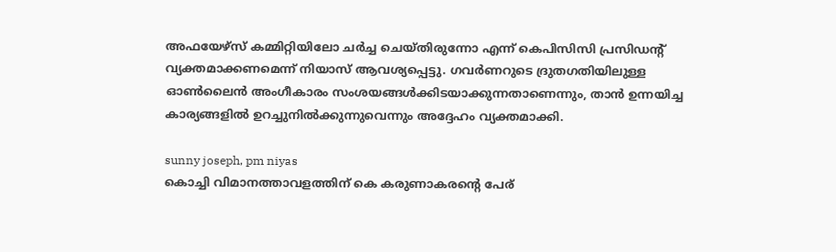അഫയേഴ്‌സ് കമ്മിറ്റിയിലോ ചര്‍ച്ച ചെയ്തിരുന്നോ എന്ന് കെപിസിസി പ്രസിഡന്റ് വ്യക്തമാക്കണമെന്ന് നിയാസ് ആവശ്യപ്പെട്ടു. ഗവര്‍ണറുടെ ദ്രുതഗതിയിലുള്ള ഓണ്‍ലൈന്‍ അംഗീകാരം സംശയങ്ങള്‍ക്കിടയാക്കുന്നതാണെന്നും, താന്‍ ഉന്നയിച്ച കാര്യങ്ങളില്‍ ഉറച്ചുനില്‍ക്കുന്നുവെന്നും അദ്ദേഹം വ്യക്തമാക്കി.

sunny joseph, pm niyas
കൊച്ചി വിമാനത്താവളത്തിന് കെ കരുണാകരന്റെ പേര്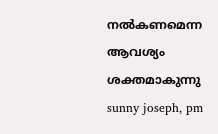നല്‍കണമെന്ന ആവശ്യം ശക്തമാകുന്നു
sunny joseph, pm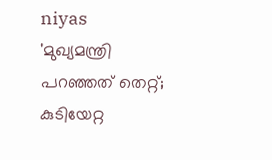niyas
'മുഖ്യമന്ത്രി പറഞ്ഞത് തെറ്റ്; കുടിയേറ്റ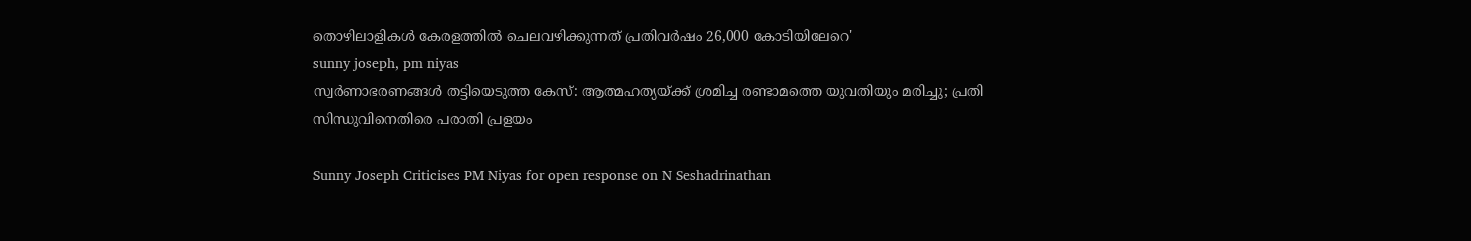തൊഴിലാളികള്‍ കേരളത്തില്‍ ചെലവഴിക്കുന്നത് പ്രതിവർഷം 26,000 കോടിയിലേറെ'
sunny joseph, pm niyas
സ്വര്‍ണാഭരണങ്ങള്‍ തട്ടിയെടുത്ത കേസ്: ആത്മഹത്യയ്ക്ക് ശ്രമിച്ച രണ്ടാമത്തെ യുവതിയും മരിച്ചു; പ്രതി സിന്ധുവിനെതിരെ പരാതി പ്രളയം

Sunny Joseph Criticises PM Niyas for open response on N Seshadrinathan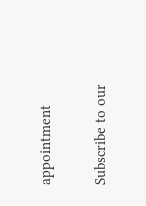appointment

Subscribe to our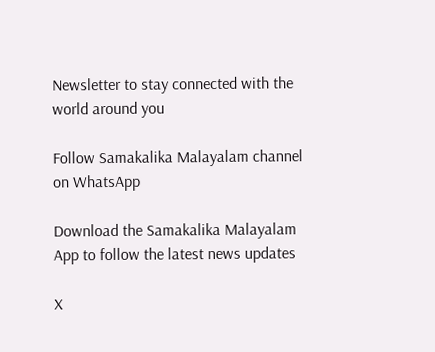Newsletter to stay connected with the world around you

Follow Samakalika Malayalam channel on WhatsApp

Download the Samakalika Malayalam App to follow the latest news updates

X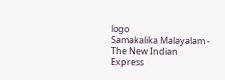logo
Samakalika Malayalam - The New Indian Express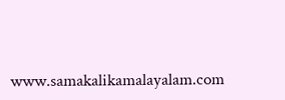www.samakalikamalayalam.com